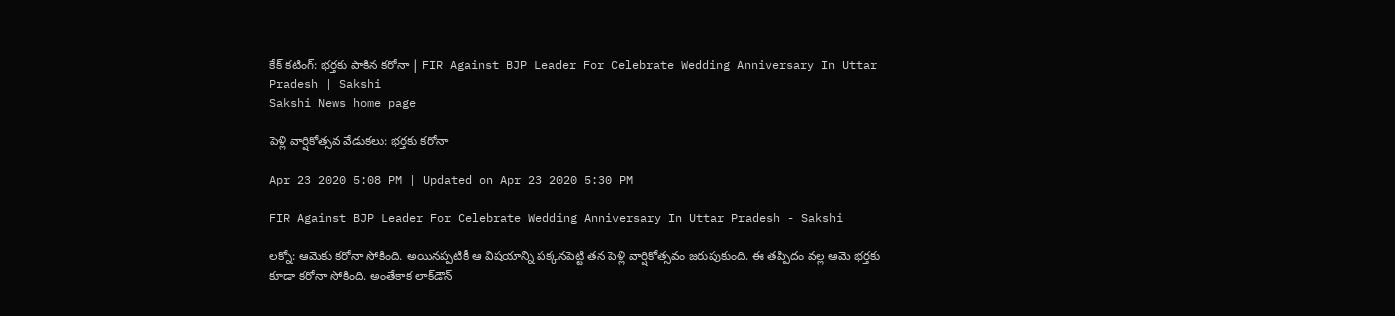కేక్ క‌టింగ్: భ‌ర్త‌కు పాకిన క‌రోనా | FIR Against BJP Leader For Celebrate Wedding Anniversary In Uttar Pradesh | Sakshi
Sakshi News home page

పెళ్లి వార్షికోత్స‌వ‌ వేడుక‌లు: భ‌ర్త‌కు క‌రోనా

Apr 23 2020 5:08 PM | Updated on Apr 23 2020 5:30 PM

FIR Against BJP Leader For Celebrate Wedding Anniversary In Uttar Pradesh - Sakshi

లక్నో: ఆమెకు క‌రోనా సోకింది. అయిన‌ప్ప‌టికీ ఆ విష‌యాన్ని ప‌క్క‌న‌పెట్టి త‌న పెళ్లి వార్షికోత్స‌వం జ‌రుపుకుంది. ఈ త‌ప్పిదం వ‌ల్ల ఆమె భ‌ర్త‌కు కూడా క‌రోనా సోకింది. అంతేకాక లాక్‌డౌన్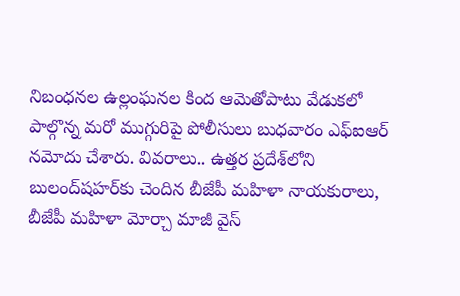నిబంధ‌న‌ల ఉల్లంఘ‌న‌ల కింద ఆమెతోపాటు వేడుక‌లో పాల్గొన్న మ‌రో ముగ్గురిపై పోలీసులు బుధ‌వారం ఎఫ్ఐఆర్ న‌మోదు చేశారు. వివ‌రాలు.. ఉత్త‌ర ప్ర‌దేశ్‌లోని బులంద్‌ష‌హ‌ర్‌కు చెందిన బీజేపీ మ‌హిళా నాయ‌కురాలు, బీజేపీ మ‌హిళా మోర్చా మాజీ వైస్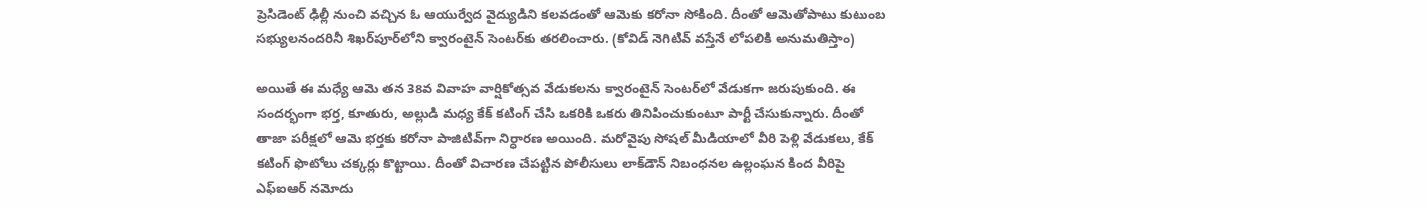ప్రెసిడెంట్ ఢిల్లీ నుంచి వ‌చ్చిన ఓ ఆయుర్వేద వైద్యుడిని క‌ల‌వ‌డంతో ఆమెకు క‌రోనా సోకింది. దీంతో ఆమెతోపాటు కుటుంబ స‌భ్యుల‌నంద‌రినీ శిఖ‌ర్‌పూర్‌లోని క్వారంటైన్ సెంట‌ర్‌కు త‌ర‌లించారు. (కోవిడ్ నెగిటివ్ వ‌స్తేనే లోప‌లికి అనుమ‌తిస్తాం)

అయితే ఈ మ‌ధ్యే ఆమె త‌న 38వ వివాహ వార్షికోత్స‌వ వేడుక‌ల‌ను క్వారంటైన్ సెంట‌ర్‌లో వేడుక‌గా జరుపుకుంది. ఈ సంద‌ర్భంగా భ‌ర్త‌, కూతురు, అల్లుడి మ‌ధ్య కేక్ క‌టింగ్ చేసి ఒక‌రికి ఒక‌రు తినిపించుకుంటూ పార్టీ చేసుకున్నారు. దీంతో తాజా ప‌రీక్ష‌లో ఆమె భ‌ర్త‌కు క‌రోనా పాజిటివ్‌గా నిర్ధార‌ణ అయింది. మ‌రోవైపు సోష‌ల్ మీడియాలో వీరి పెళ్లి వేడుకలు, కేక్ క‌టింగ్ ఫొటోలు చ‌క్క‌ర్లు కొట్టాయి. దీంతో విచార‌ణ చేప‌ట్టిన‌ పోలీసులు లాక్‌డౌన్ నిబంధ‌న‌ల ఉల్లంఘ‌న కింద‌ వీరిపై ఎఫ్ఐఆర్ న‌మోదు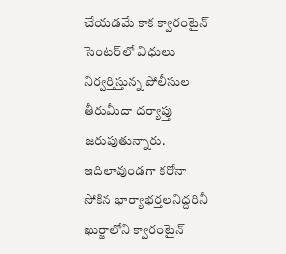చేయ‌డ‌మే కాక క్వారంటైన్ సెంట‌ర్‌లో విధులు నిర్వ‌ర్తిస్తున్న పోలీసుల తీరుమీదా ద‌ర్యాప్తు జ‌రుపుతున్నారు. ఇదిలావుండ‌గా క‌రోనా సోకిన భార్యాభ‌ర్త‌ల‌నిద్ద‌రినీ ఖుర్జాలోని క్వారంటైన్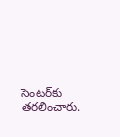సెంట‌ర్‌కు త‌ర‌లించారు.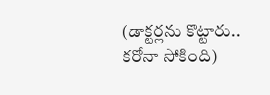(డాక్టర్లను కొట్టారు.. కరోనా సోకింది)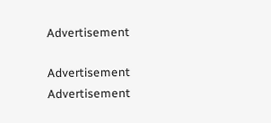Advertisement

Advertisement
Advertisement